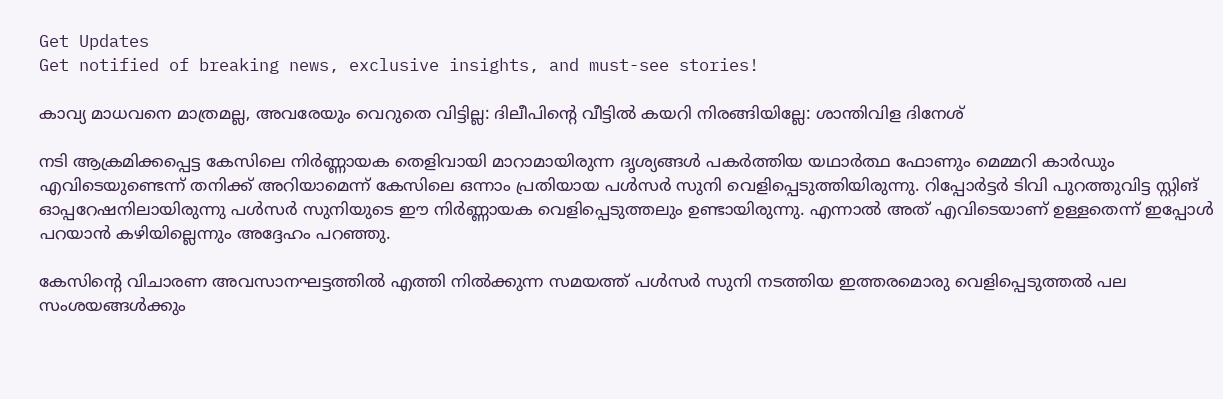Get Updates
Get notified of breaking news, exclusive insights, and must-see stories!

കാവ്യ മാധവനെ മാത്രമല്ല, അവരേയും വെറുതെ വിട്ടില്ല: ദിലീപിന്റെ വീട്ടില്‍ കയറി നിരങ്ങിയില്ലേ: ശാന്തിവിള ദിനേശ്

നടി ആക്രമിക്കപ്പെട്ട കേസിലെ നിർണ്ണായക തെളിവായി മാറാമായിരുന്ന ദൃശ്യങ്ങൾ പകർത്തിയ യഥാർത്ഥ ഫോണും മെമ്മറി കാർഡും എവിടെയുണ്ടെന്ന് തനിക്ക് അറിയാമെന്ന് കേസിലെ ഒന്നാം പ്രതിയായ പൾസർ സുനി വെളിപ്പെടുത്തിയിരുന്നു. റിപ്പോർട്ടർ ടിവി പുറത്തുവിട്ട സ്റ്റിങ് ഓപ്പറേഷനിലായിരുന്നു പൾസർ സുനിയുടെ ഈ നിർണ്ണായക വെളിപ്പെടുത്തലും ഉണ്ടായിരുന്നു. എന്നാൽ അത് എവിടെയാണ് ഉള്ളതെന്ന് ഇപ്പോൾ പറയാൻ കഴിയില്ലെന്നും അദ്ദേഹം പറഞ്ഞു.

കേസിന്റെ വിചാരണ അവസാനഘട്ടത്തിൽ എത്തി നിൽക്കുന്ന സമയത്ത് പൾസർ സുനി നടത്തിയ ഇത്തരമൊരു വെളിപ്പെടുത്തൽ പല സംശയങ്ങൾക്കും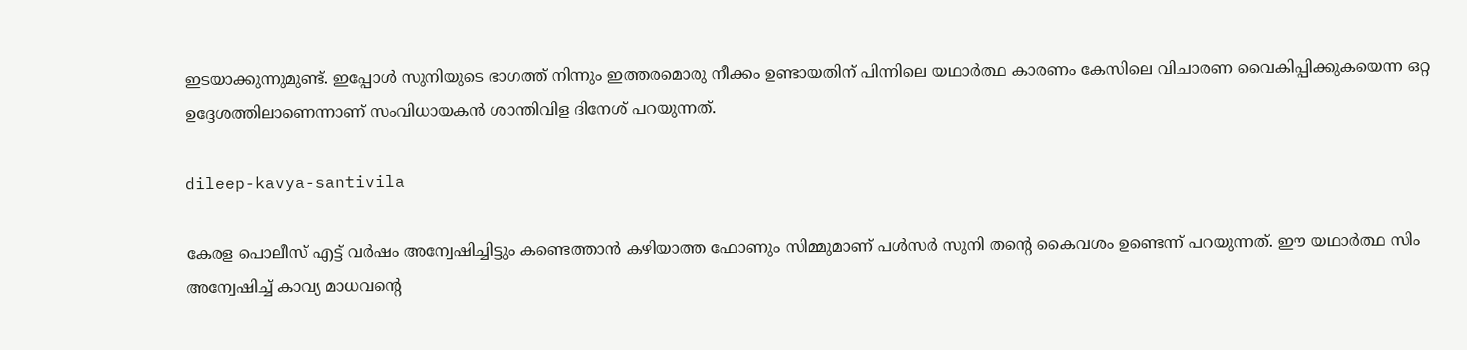ഇടയാക്കുന്നുമുണ്ട്. ഇപ്പോൾ സുനിയുടെ ഭാഗത്ത് നിന്നും ഇത്തരമൊരു നീക്കം ഉണ്ടായതിന് പിന്നിലെ യഥാർത്ഥ കാരണം കേസിലെ വിചാരണ വൈകിപ്പിക്കുകയെന്ന ഒറ്റ ഉദ്ദേശത്തിലാണെന്നാണ് സംവിധായകൻ ശാന്തിവിള ദിനേശ് പറയുന്നത്.

dileep-kavya-santivila

കേരള പൊലീസ് എട്ട് വർഷം അന്വേഷിച്ചിട്ടും കണ്ടെത്താൻ കഴിയാത്ത ഫോണും സിമ്മുമാണ് പൾസർ സുനി തന്റെ കൈവശം ഉണ്ടെന്ന് പറയുന്നത്. ഈ യഥാർത്ഥ സിം അന്വേഷിച്ച് കാവ്യ മാധവന്റെ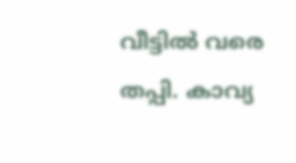വീട്ടിൽ വരെ തപ്പി. കാവ്യ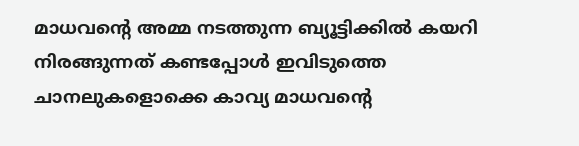മാധവന്റെ അമ്മ നടത്തുന്ന ബ്യൂട്ടിക്കിൽ കയറി നിരങ്ങുന്നത് കണ്ടപ്പോൾ ഇവിടുത്തെ ചാനലുകളൊക്കെ കാവ്യ മാധവന്റെ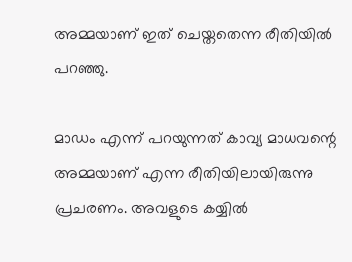അമ്മയാണ് ഇത് ചെയ്തതെന്ന രീതിയിൽ പറഞ്ഞു.

മാഡം എന്ന് പറയുന്നത് കാവ്യ മാധവന്റെ അമ്മയാണ് എന്ന രീതിയിലായിരുന്നു പ്രചരണം. അവളുടെ കയ്യിൽ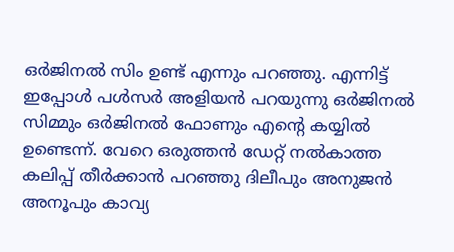ഒർജിനൽ സിം ഉണ്ട് എന്നും പറഞ്ഞു. എന്നിട്ട് ഇപ്പോൾ പൾസർ അളിയൻ പറയുന്നു ഒർജിനൽ സിമ്മും ഒർജിനൽ ഫോണും എന്റെ കയ്യിൽ ഉണ്ടെന്ന്. വേറെ ഒരുത്തൻ ഡേറ്റ് നൽകാത്ത കലിപ്പ് തീർക്കാൻ പറഞ്ഞു ദിലീപും അനുജൻ അനൂപും കാവ്യ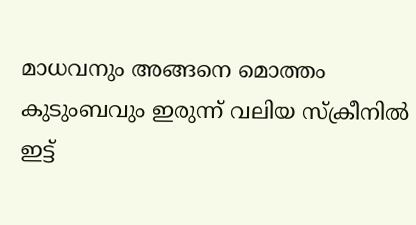മാധവനും അങ്ങനെ മൊത്തം കുടുംബവും ഇരുന്ന് വലിയ സ്ക്രീനിൽ ഇട്ട്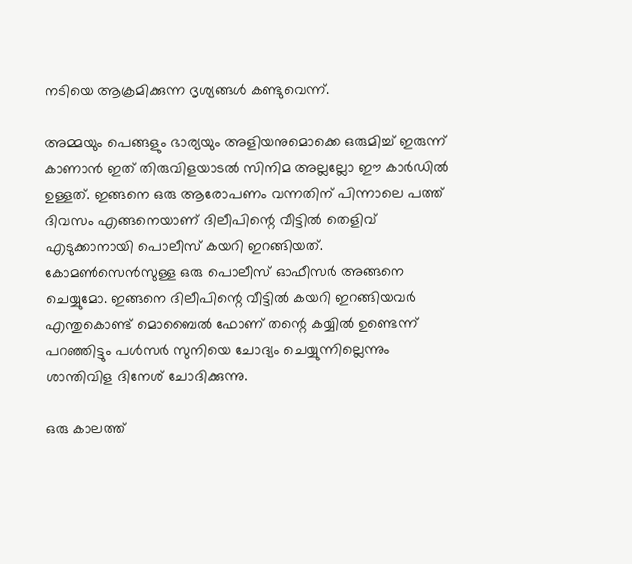നടിയെ ആക്രമിക്കുന്ന ദൃശ്യങ്ങൾ കണ്ടുവെന്ന്.

അമ്മയും പെങ്ങളും ഭാര്യയും അളിയനുമൊക്കെ ഒരുമിച്ച് ഇരുന്ന് കാണാൻ ഇത് തിരുവിളയാടൽ സിനിമ അല്ലല്ലോ ഈ കാർഡിൽ ഉള്ളത്. ഇങ്ങനെ ഒരു ആരോപണം വന്നതിന് പിന്നാലെ പത്ത് ദിവസം എങ്ങനെയാണ് ദിലീപിന്റെ വീട്ടിൽ തെളിവ് എടുക്കാനായി പൊലീസ് കയറി ഇറങ്ങിയത്. കോമൺസെൻസുള്ള ഒരു പൊലീസ് ഓഫീസർ അങ്ങനെ ചെയ്യുമോ. ഇങ്ങനെ ദിലീപിന്റെ വീട്ടിൽ കയറി ഇറങ്ങിയവർ എന്തുകൊണ്ട് മൊബൈൽ ഫോണ് തന്റെ കയ്യിൽ ഉണ്ടെന്ന് പറഞ്ഞിട്ടും പൾസർ സുനിയെ ചോദ്യം ചെയ്യുന്നില്ലെന്നും ശാന്തിവിള ദിനേശ് ചോദിക്കുന്നു.

ഒരു കാലത്ത്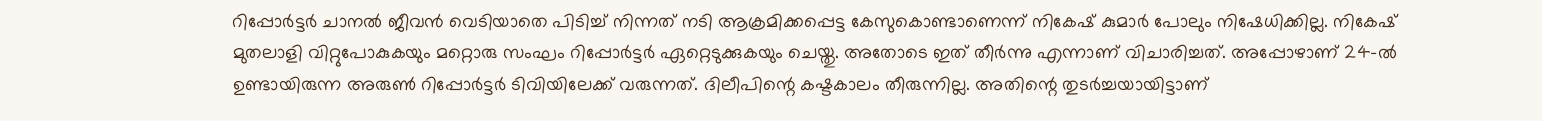റിപ്പോർട്ടർ ചാനൽ ജീവൻ വെടിയാതെ പിടിച്ച് നിന്നത് നടി ആക്രമിക്കപ്പെട്ട കേസുകൊണ്ടാണെന്ന് നികേഷ് കുമാർ പോലും നിഷേധിക്കില്ല. നികേഷ് മുതലാളി വിറ്റുപോകുകയും മറ്റൊരു സംഘം റിപ്പോർട്ടർ ഏറ്റെടുക്കുകയും ചെയ്തു. അതോടെ ഇത് തീർന്നു എന്നാണ് വിചാരിച്ചത്. അപ്പോഴാണ് 24-ൽ ഉണ്ടായിരുന്ന അരുൺ റിപ്പോർട്ടർ ടിവിയിലേക്ക് വരുന്നത്. ദിലീപിന്റെ കഷ്ടകാലം തീരുന്നില്ല. അതിന്റെ തുടർച്ചയായിട്ടാണ്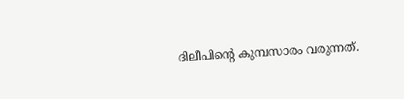ദിലീപിന്റെ കുമ്പസാരം വരുന്നത്.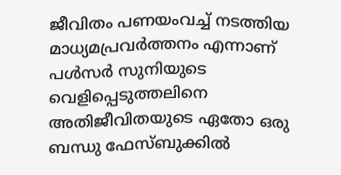ജീവിതം പണയംവച്ച് നടത്തിയ മാധ്യമപ്രവർത്തനം എന്നാണ് പൾസർ സുനിയുടെ വെളിപ്പെടുത്തലിനെ അതിജീവിതയുടെ ഏതോ ഒരു ബന്ധു ഫേസ്ബുക്കിൽ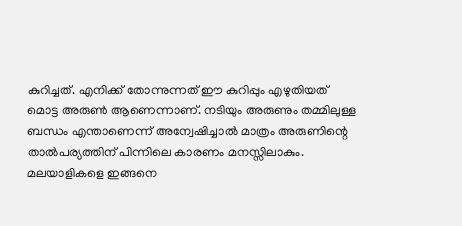കുറിച്ചത്. എനിക്ക് തോന്നുന്നത് ഈ കുറിപ്പും എഴുതിയത് മൊട്ട അരുൺ ആണെന്നാണ്. നടിയും അരുണും തമ്മിലുള്ള ബന്ധം എന്താണെന്ന് അന്വേഷിച്ചാൽ മാത്രം അരുണിന്റെ താൽപര്യത്തിന് പിന്നിലെ കാരണം മനസ്സിലാകും. മലയാളികളെ ഇങ്ങനെ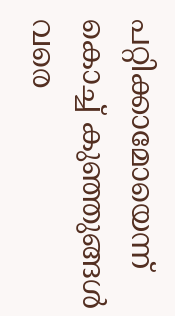പറ്റിക്കാമോയെന്ന് കൊച്ച് കുഞ്ഞുങ്ങൾ വരെ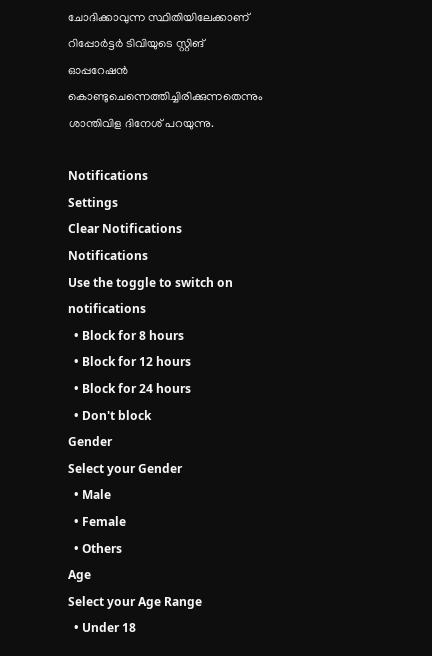ചോദിക്കാവുന്ന സ്ഥിതിയിലേക്കാണ് റിപ്പോർട്ടർ ടിവിയുടെ സ്റ്റിങ് ഓപ്പറേഷൻ കൊണ്ടുചെന്നെത്തിച്ചിരിക്കുന്നതെന്നും ശാന്തിവിള ദിനേശ് പറയുന്നു.

Notifications
Settings
Clear Notifications
Notifications
Use the toggle to switch on notifications
  • Block for 8 hours
  • Block for 12 hours
  • Block for 24 hours
  • Don't block
Gender
Select your Gender
  • Male
  • Female
  • Others
Age
Select your Age Range
  • Under 18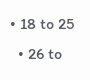• 18 to 25
  • 26 to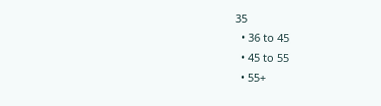35
  • 36 to 45
  • 45 to 55
  • 55+